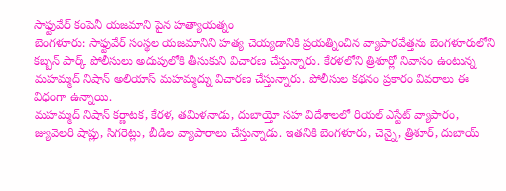సాఫ్టువేర్ కంపెనీ యజమాని పైన హత్యాయత్నం
బెంగళూరు: సాఫ్టువేర్ సంస్థల యజమానిని హత్య చెయ్యడానికి ప్రయత్నించిన వ్యాపారవేత్తను బెంగళూరులోని కబ్బన్ పార్క్ పోలీసులు అదుపులోకి తీసుకుని విచారణ చేస్తున్నారు. కేరళలోని త్రిశూర్లో నివాసం ఉంటున్న మహమ్మద్ నిషాన్ అలియాస్ మహమ్మద్ను విచారణ చేస్తున్నారు. పోలీసుల కథనం ప్రకారం వివరాలు ఈ విధంగా ఉన్నాయి.
మహమ్మద్ నిషాన్ కర్ణాటక, కేరళ, తమిళనాడు, దుబాయ్తో సహ విదేశాలలో రియల్ ఎస్టేట్ వ్యాపారం, జ్యువెలరి షాప్లు, సిగరెట్లు, బీడిల వ్యాపారాలు చేస్తున్నాడు. ఇతనికి బెంగళూరు, చెన్నై, త్రిశూర్, దుబాయ్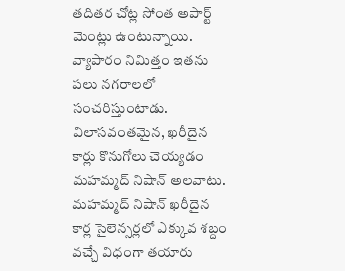తదితర చోట్ల సోంత అపార్ట్ మెంట్లు ఉంటున్నాయి.
వ్యాపారం నిమిత్తం ఇతను పలు నగరాలలో సంచరిస్తుంటాడు. విలాసవంతమైన, ఖరీదైన కార్లు కొనుగోలు చెయ్యడం మహమ్మద్ నిషాన్ అలవాటు. మహమ్మద్ నిషాన్ ఖరీదైన కార్ల సైలెన్సర్లలో ఎక్కువ శబ్దం వచ్చే విధంగా తయారు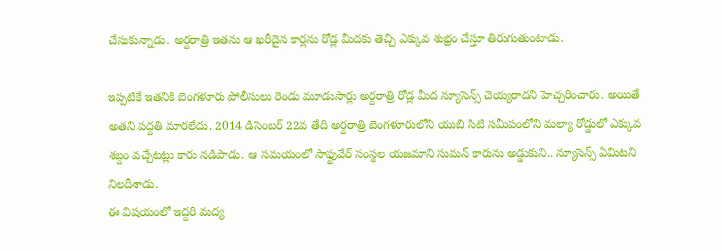చేసుకున్నాడు. అర్దరాత్రి ఇతను ఆ ఖరీదైన కార్లను రోడ్ల మీదకు తెచ్చి ఎక్కువ శుభ్రం చేస్తూ తిరుగుతుంటాడు.

ఇప్పటికే ఇతనికి బెంగళూరు పోలీసులు రెండు మూడుసార్లు అర్దరాత్రి రోడ్ల మీద న్యూసెన్స్ చెయ్యరాదని హెచ్చరించారు. అయితే అతని పద్దతి మారలేదు. 2014 డిసెంబర్ 22వ తేది అర్దరాత్రి బెంగళూరులోని యుబి సిటి సమీపంలోని మల్యా రోడ్డులో ఎక్కువ శబ్దం వచ్చేటట్లు కారు నడిపాడు. ఆ సమయంలో సాఫ్టువేర్ సంస్థల యజమాని సుమన్ కారును అడ్డుకుని.. న్యూసెన్స్ ఏమిటని నిలదీశాడు.
ఈ విషయంలో ఇద్దరి మద్య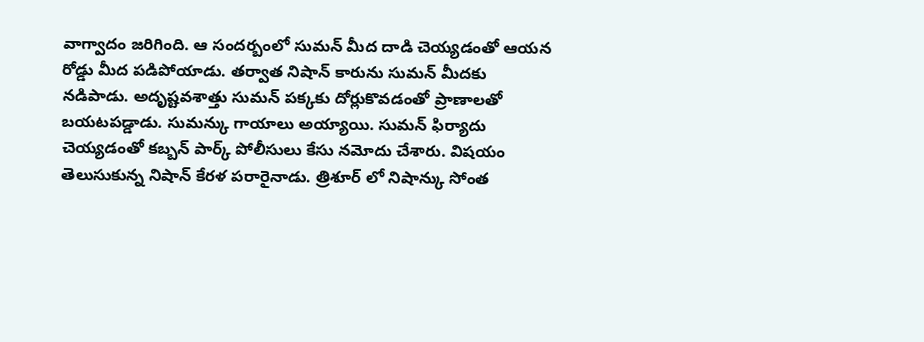వాగ్వాదం జరిగింది. ఆ సందర్బంలో సుమన్ మీద దాడి చెయ్యడంతో ఆయన రోడ్డు మీద పడిపోయాడు. తర్వాత నిషాన్ కారును సుమన్ మీదకు నడిపాడు. అదృష్టవశాత్తు సుమన్ పక్కకు దోర్లుకొవడంతో ప్రాణాలతో బయటపడ్డాడు. సుమన్కు గాయాలు అయ్యాయి. సుమన్ ఫిర్యాదు చెయ్యడంతో కబ్బన్ పార్క్ పోలీసులు కేసు నమోదు చేశారు. విషయం తెలుసుకున్న నిషాన్ కేరళ పరారైనాడు. త్రిశూర్ లో నిషాన్కు సోంత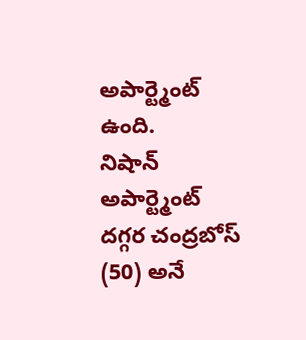అపార్ట్మెంట్ ఉంది.
నిషాన్ అపార్ట్మెంట్ దగ్గర చంద్రబోస్ (50) అనే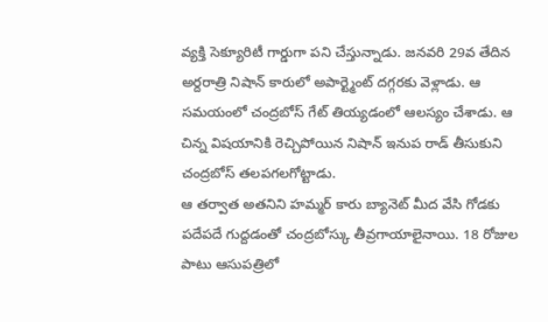వ్యక్తి సెక్యూరిటీ గార్డుగా పని చేస్తున్నాడు. జనవరి 29వ తేదిన అర్దరాత్రి నిషాన్ కారులో అపార్ట్మెంట్ దగ్గరకు వెళ్లాడు. ఆ సమయంలో చంద్రబోస్ గేట్ తియ్యడంలో ఆలస్యం చేశాడు. ఆ చిన్న విషయానికి రెచ్చిపోయిన నిషాన్ ఇనుప రాడ్ తీసుకుని చంద్రబోస్ తలపగలగోట్టాడు.
ఆ తర్వాత అతనిని హమ్మర్ కారు బ్యానెట్ మీద వేసి గోడకు పదేపదే గుద్దడంతో చంద్రబోస్కు తీవ్రగాయాలైనాయి. 18 రోజుల పాటు ఆసుపత్రిలో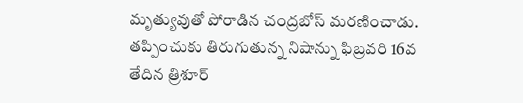మృత్యువుతో పోరాడిన చంద్రబోస్ మరణించాడు. తప్పించుకు తిరుగుతున్న నిషాన్ను ఫిబ్రవరి 16వ తేదిన త్రిశూర్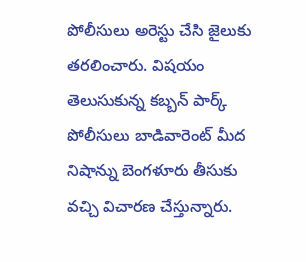పోలీసులు అరెస్టు చేసి జైలుకు తరలించారు. విషయం తెలుసుకున్న కబ్బన్ పార్క్ పోలీసులు బాడివారెంట్ మీద నిషాన్ను బెంగళూరు తీసుకు వచ్చి విచారణ చేస్తున్నారు.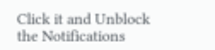Click it and Unblock the Notifications